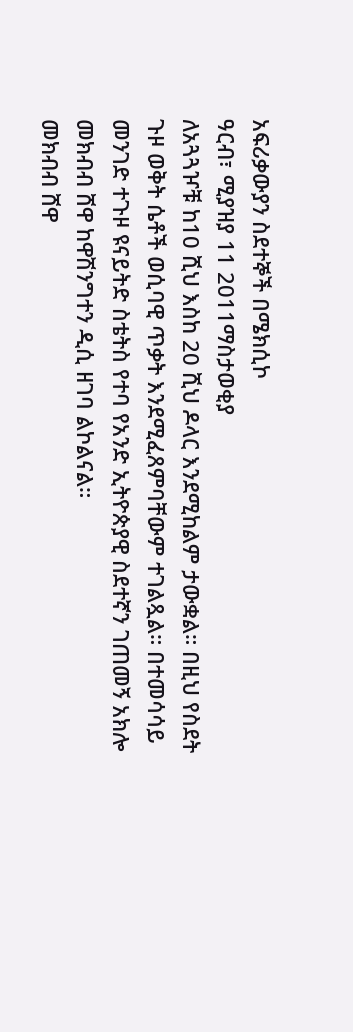አፍሪቃውያን ስደተኞች በሜክሲኮ
ዓርብ፣ ሚያዝያ 11 2011ማስታወቂያ
ለአጓጓዦቹ ከ10 ሺህ እስከ 20 ሺህ ዶላር እንደሚከልም ታውቋል። በዚህ የስደት ጉዞ ወቅት ሴቶች ወሲባዊ ጥቃት እንደሚፈጸምባቸውም ተገልጿል። በተመሳሳይ መንገድ ተጉዞ ዩናይትድ ስቴትስ የተባ የአንድ ኢትዮጵያዊ ስደተኛን ገጠመኝ አክሎ መክብብ ሸዋ ከዋሽንግተን ዲሲ ዘገባ ልኮልናል።
መክብብ ሸዋ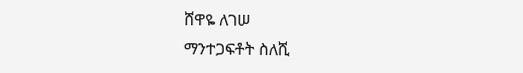ሸዋዬ ለገሠ
ማንተጋፍቶት ስለሺ